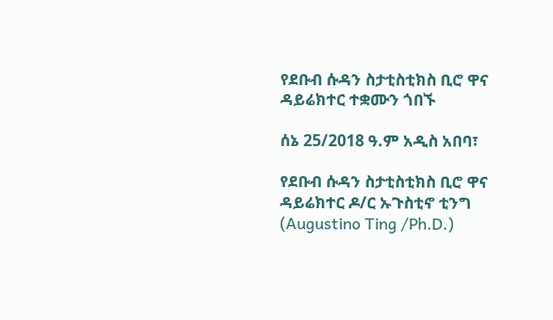የደቡብ ሱዳን ስታቲስቲክስ ቢሮ ዋና ዳይሬክተር ተቋሙን ጎበኙ

ሰኔ 25/2018 ዓ.ም አዲስ አበባ፣

የደቡብ ሱዳን ስታቲስቲክስ ቢሮ ዋና ዳይሬክተር ዶ/ር ኡጉስቲኖ ቲንግ (Augustino Ting /Ph.D.)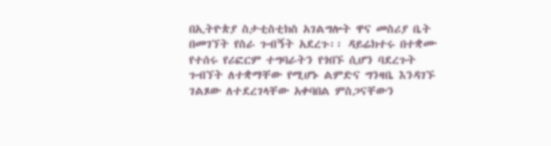በኢትዮጵያ ስታቲስቲክስ አገልግሎት ዋና መስሪያ ቤት በመገኘት የስራ ጉብኝት አደረጉ፡፡ ዳይሬክተሩ በተቋሙ የተሰሩ የሪፎርም ተግባራትን የጎበኙ ሲሆን ባደረጉት ጉብኘት ለተቋማቸው የሚሆኑ ልምድና ግንዛቤ እንዳገኙ ገልጾው ለተደረገላቸው አቀባበል ምስጋናቸውን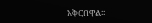አቅርበዋል፡፡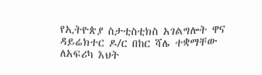የኢትዮጵያ ስታቲስቲክስ አገልግሎት ዋና ዳይሬክተር ዶ/ር በከር ሻሌ ተቋማቸው ለአፍሪካ እህት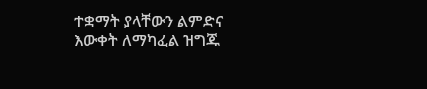ተቋማት ያላቸውን ልምድና እውቀት ለማካፈል ዝግጁ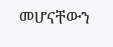መሆናቸውን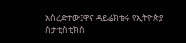አስረድተው፤ዋና ዳይሬክቴሩ የኢትዮጵያ ስታቲስቲክስ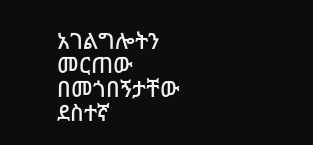አገልግሎትን መርጠው በመጎበኝታቸው ደስተኛ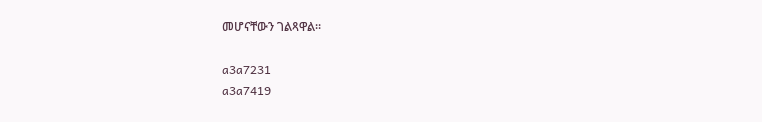መሆናቸውን ገልጻዋል።

a3a7231
a3a7419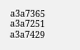a3a7365
a3a7251
a3a7429